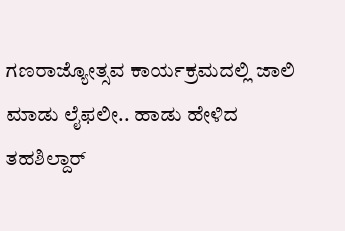ಗಣರಾಜ್ಯೋತ್ಸವ ಕಾರ್ಯಕ್ರಮದಲ್ಲಿ ಜಾಲಿ ಮಾಡು ಲೈಫಲೀ.. ಹಾಡು ಹೇಳಿದ ತಹಶಿಲ್ದಾರ್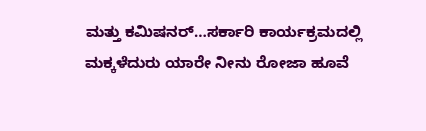ಮತ್ತು ಕಮಿಷನರ್…ಸರ್ಕಾರಿ ಕಾರ್ಯಕ್ರಮದಲ್ಲಿ ಮಕ್ಕಳೆದುರು ಯಾರೇ ನೀನು ರೋಜಾ ಹೂವೆ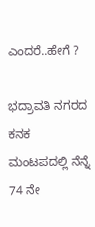ಎಂದರೆ..ಹೇಗೆ ?

ಭದ್ರಾವತಿ ನಗರದ ಕನಕ ಮಂಟಪದಲ್ಲಿ ನೆನ್ನೆ 74 ನೇ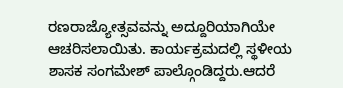ರಣರಾಜ್ಯೋತ್ಸವವನ್ನು ಅದ್ದೂರಿಯಾಗಿಯೇ ಆಚರಿಸಲಾಯಿತು. ಕಾರ್ಯಕ್ರಮದಲ್ಲಿ ಸ್ಥಳೀಯ ಶಾಸಕ ಸಂಗಮೇಶ್ ಪಾಲ್ಗೊಂಡಿದ್ದರು.ಆದರೆ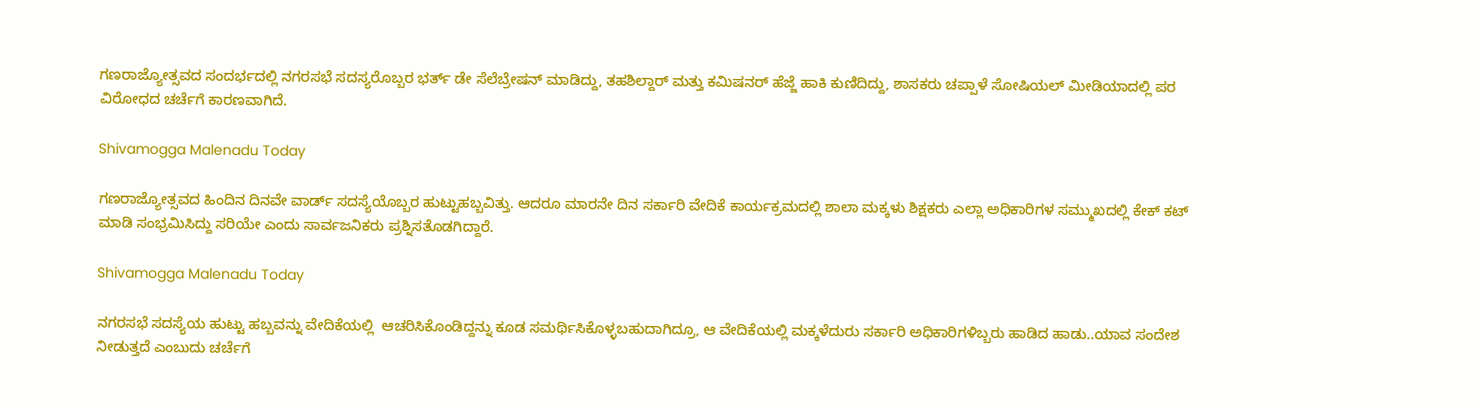ಗಣರಾಜ್ಯೋತ್ಸವದ ಸಂದರ್ಭದಲ್ಲಿ ನಗರಸಭೆ ಸದಸ್ಯರೊಬ್ಬರ ಭರ್ತ್ ಡೇ ಸೆಲೆಬ್ರೇಷನ್ ಮಾಡಿದ್ದು, ತಹಶಿಲ್ದಾರ್ ಮತ್ತು ಕಮಿಷನರ್ ಹೆಜ್ಜೆ ಹಾಕಿ ಕುಣಿದಿದ್ದು, ಶಾಸಕರು ಚಪ್ಪಾಳೆ ಸೋಷಿಯಲ್ ಮೀಡಿಯಾದಲ್ಲಿ ಪರ ವಿರೋಧದ ಚರ್ಚೆಗೆ ಕಾರಣವಾಗಿದೆ.

Shivamogga Malenadu Today

ಗಣರಾಜ್ಯೋತ್ಸವದ ಹಿಂದಿನ ದಿನವೇ ವಾರ್ಡ್ ಸದಸ್ಯೆಯೊಬ್ಬರ ಹುಟ್ಟುಹಬ್ಬವಿತ್ತು. ಆದರೂ ಮಾರನೇ ದಿನ ಸರ್ಕಾರಿ ವೇದಿಕೆ ಕಾರ್ಯಕ್ರಮದಲ್ಲಿ ಶಾಲಾ ಮಕ್ಕಳು ಶಿಕ್ಷಕರು ಎಲ್ಲಾ ಅಧಿಕಾರಿಗಳ ಸಮ್ಮುಖದಲ್ಲಿ ಕೇಕ್ ಕಟ್ ಮಾಡಿ ಸಂಭ್ರಮಿಸಿದ್ದು ಸರಿಯೇ ಎಂದು ಸಾರ್ವಜನಿಕರು ಪ್ರಶ್ನಿಸತೊಡಗಿದ್ದಾರೆ.

Shivamogga Malenadu Today

ನಗರಸಭೆ ಸದಸ್ಯೆಯ ಹುಟ್ಟು ಹಬ್ಬವನ್ನು ವೇದಿಕೆಯಲ್ಲಿ  ಆಚರಿಸಿಕೊಂಡಿದ್ದನ್ನು ಕೂಡ ಸಮರ್ಥಿಸಿಕೊಳ್ಳಬಹುದಾಗಿದ್ರೂ, ಆ ವೇದಿಕೆಯಲ್ಲಿ ಮಕ್ಕಳೆದುರು ಸರ್ಕಾರಿ ಅಧಿಕಾರಿಗಳಿಬ್ಬರು ಹಾಡಿದ ಹಾಡು..ಯಾವ ಸಂದೇಶ ನೀಡುತ್ತದೆ ಎಂಬುದು ಚರ್ಚೆಗೆ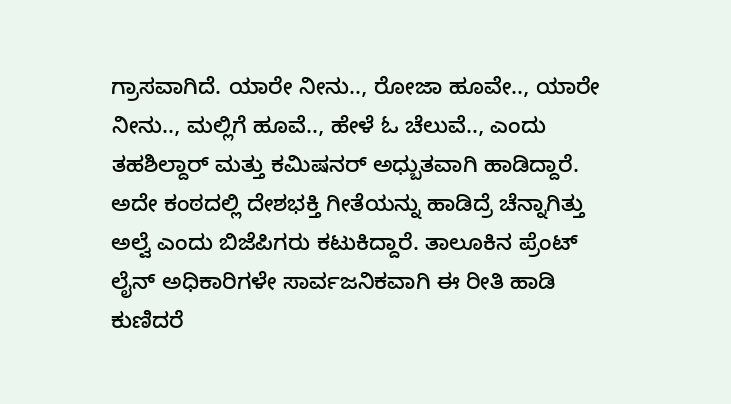ಗ್ರಾಸವಾಗಿದೆ. ಯಾರೇ ನೀನು.., ರೋಜಾ ಹೂವೇ.., ಯಾರೇ ನೀನು.., ಮಲ್ಲಿಗೆ ಹೂವೆ.., ಹೇಳೆ ಓ ಚೆಲುವೆ.., ಎಂದು ತಹಶಿಲ್ದಾರ್ ಮತ್ತು ಕಮಿಷನರ್ ಅಧ್ಬುತವಾಗಿ ಹಾಡಿದ್ದಾರೆ. ಅದೇ ಕಂಠದಲ್ಲಿ ದೇಶಭಕ್ತಿ ಗೀತೆಯನ್ನು ಹಾಡಿದ್ರೆ ಚೆನ್ನಾಗಿತ್ತು ಅಲ್ವೆ ಎಂದು ಬಿಜೆಪಿಗರು ಕಟುಕಿದ್ದಾರೆ. ತಾಲೂಕಿನ ಪ್ರೆಂಟ್ ಲೈನ್ ಅಧಿಕಾರಿಗಳೇ ಸಾರ್ವಜನಿಕವಾಗಿ ಈ ರೀತಿ ಹಾಡಿ ಕುಣಿದರೆ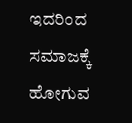ಇದರಿಂದ ಸಮಾಜಕ್ಕೆ ಹೋಗುವ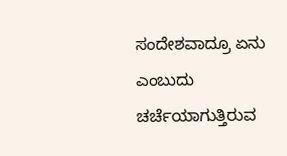ಸಂದೇಶವಾದ್ರೂ ಏನು ಎಂಬುದು ಚರ್ಚೆಯಾಗುತ್ತಿರುವ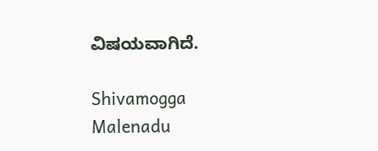ವಿಷಯವಾಗಿದೆ.

Shivamogga Malenadu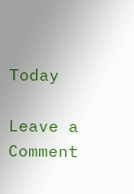Today

Leave a Comment